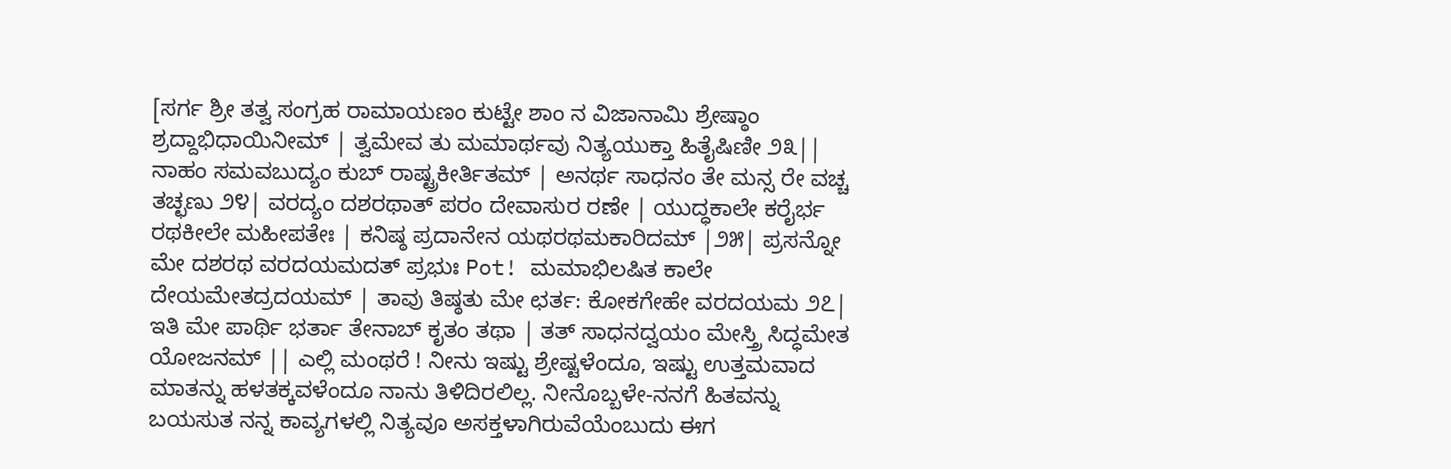[ಸರ್ಗ ಶ್ರೀ ತತ್ವ ಸಂಗ್ರಹ ರಾಮಾಯಣಂ ಕುಟ್ಟೇ ಶಾಂ ನ ವಿಜಾನಾಮಿ ಶ್ರೇಷ್ಠಾಂ ಶ್ರದ್ದಾಭಿಧಾಯಿನೀಮ್ | ತ್ವಮೇವ ತು ಮಮಾರ್ಥವು ನಿತ್ಯಯುಕ್ತಾ ಹಿತೈಷಿಣೀ ೨೩|| ನಾಹಂ ಸಮವಬುದ್ಯಂ ಕುಬ್ ರಾಷ್ಟ್ರಕೀರ್ತಿತಮ್ | ಅನರ್ಥ ಸಾಧನಂ ತೇ ಮನ್ಸ ರೇ ವಚ್ಚ ತಚ್ಛಣು ೨೪| ವರದ್ಯಂ ದಶರಥಾತ್ ಪರಂ ದೇವಾಸುರ ರಣೇ | ಯುದ್ಧಕಾಲೇ ಕರೈರ್ಭ ರಥಕೀಲೇ ಮಹೀಪತೇಃ | ಕನಿಷ್ಠ ಪ್ರದಾನೇನ ಯಥರಥಮಕಾರಿದಮ್ |೨೫| ಪ್ರಸನ್ನೋ ಮೇ ದಶರಥ ವರದಯಮದತ್ ಪ್ರಭುಃ Pot! ಮಮಾಭಿಲಷಿತ ಕಾಲೇ ದೇಯಮೇತದ್ರದಯಮ್ | ತಾವು ತಿಷ್ಠತು ಮೇ ಛರ್ತ: ಕೋಕಗೇಹೇ ವರದಯಮ ೨೭| ಇತಿ ಮೇ ಪಾರ್ಥಿ ಭರ್ತಾ ತೇನಾಬ್ ಕೃತಂ ತಥಾ | ತತ್ ಸಾಧನದ್ವಯಂ ಮೇಸ್ತ್ರಿ ಸಿದ್ಧಮೇತ ಯೋಜನಮ್ || ಎಲ್ಲಿ ಮಂಥರೆ ! ನೀನು ಇಷ್ಟು ಶ್ರೇಷ್ಟಳೆಂದೂ, ಇಷ್ಟು ಉತ್ತಮವಾದ ಮಾತನ್ನು ಹಳತಕ್ಕವಳೆಂದೂ ನಾನು ತಿಳಿದಿರಲಿಲ್ಲ. ನೀನೊಬ್ಬಳೇ-ನನಗೆ ಹಿತವನ್ನು ಬಯಸುತ ನನ್ನ ಕಾವ್ಯಗಳಲ್ಲಿ ನಿತ್ಯವೂ ಅಸಕ್ತಳಾಗಿರುವೆಯೆಂಬುದು ಈಗ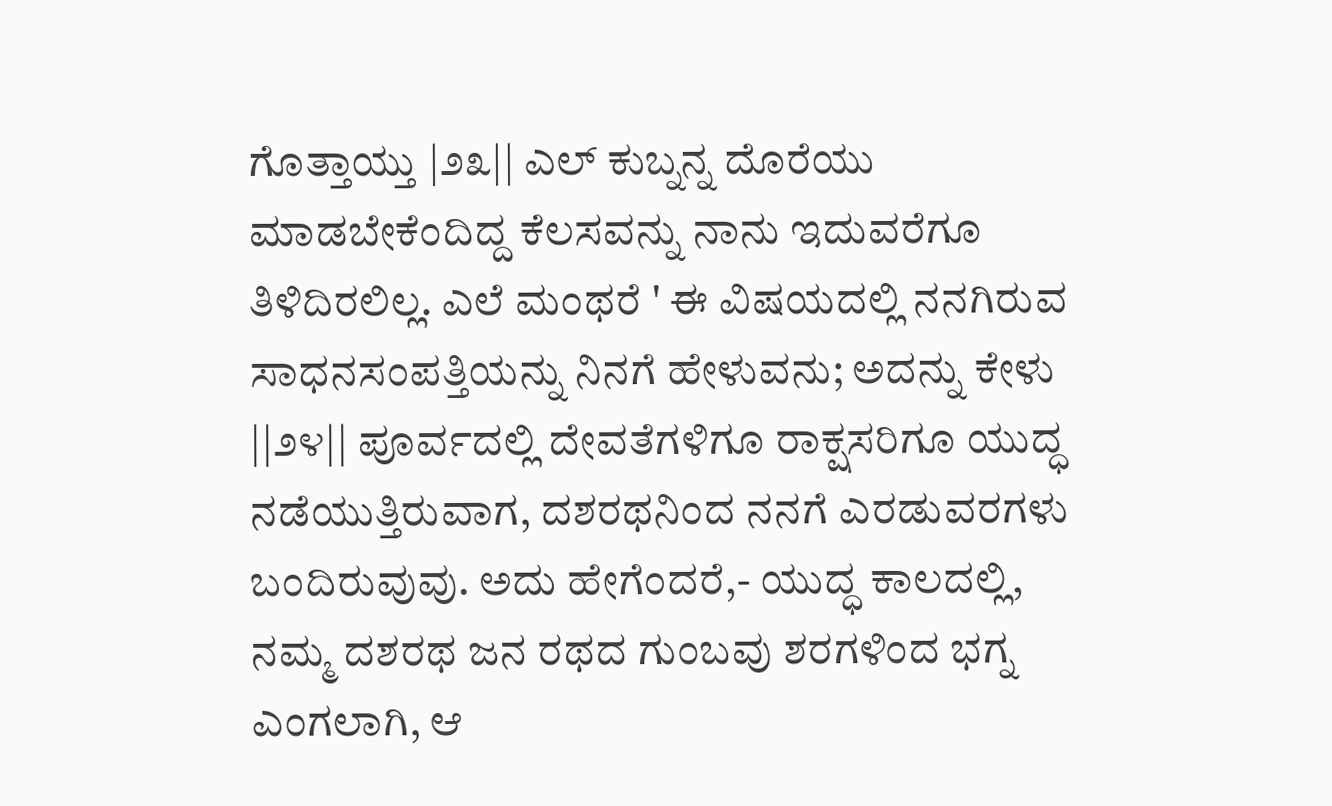ಗೊತ್ತಾಯ್ತು |೨೩|| ಎಲ್ ಕುಬ್ನನ್ನ ದೊರೆಯು ಮಾಡಬೇಕೆಂದಿದ್ದ ಕೆಲಸವನ್ನು ನಾನು ಇದುವರೆಗೂ ತಿಳಿದಿರಲಿಲ್ಲ. ಎಲೆ ಮಂಥರೆ ' ಈ ವಿಷಯದಲ್ಲಿ ನನಗಿರುವ ಸಾಧನಸಂಪತ್ತಿಯನ್ನು ನಿನಗೆ ಹೇಳುವನು; ಅದನ್ನು ಕೇಳು ||೨೪|| ಪೂರ್ವದಲ್ಲಿ ದೇವತೆಗಳಿಗೂ ರಾಕ್ಷಸರಿಗೂ ಯುದ್ಧ ನಡೆಯುತ್ತಿರುವಾಗ, ದಶರಥನಿಂದ ನನಗೆ ಎರಡುವರಗಳು ಬಂದಿರುವುವು. ಅದು ಹೇಗೆಂದರೆ,- ಯುದ್ಧ ಕಾಲದಲ್ಲಿ, ನಮ್ಮ ದಶರಥ ಜನ ರಥದ ಗುಂಬವು ಶರಗಳಿಂದ ಭಗ್ನ ಎಂಗಲಾಗಿ, ಆ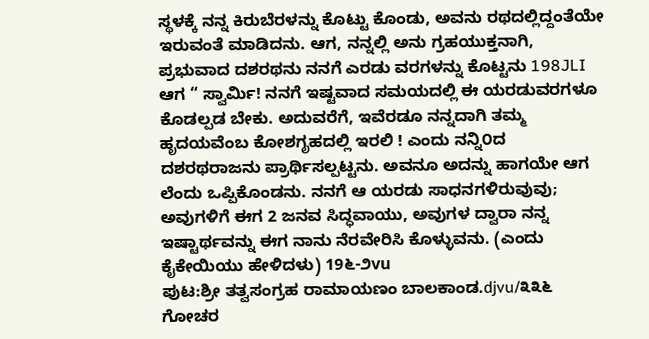ಸ್ಥಳಕ್ಕೆ ನನ್ನ ಕಿರುಬೆರಳನ್ನು ಕೊಟ್ಟು ಕೊಂಡು, ಅವನು ರಥದಲ್ಲಿದ್ದಂತೆಯೇ ಇರುವಂತೆ ಮಾಡಿದನು. ಆಗ, ನನ್ನಲ್ಲಿ ಅನು ಗ್ರಹಯುಕ್ತನಾಗಿ, ಪ್ರಭುವಾದ ದಶರಥನು ನನಗೆ ಎರಡು ವರಗಳನ್ನು ಕೊಟ್ಟನು 198JLI ಆಗ “ ಸ್ವಾರ್ಮಿ! ನನಗೆ ಇಷ್ಟವಾದ ಸಮಯದಲ್ಲಿ ಈ ಯರಡುವರಗಳೂ ಕೊಡಲ್ಪಡ ಬೇಕು. ಅದುವರೆಗೆ, ಇವೆರಡೂ ನನ್ನದಾಗಿ ತಮ್ಮ ಹೃದಯವೆಂಬ ಕೋಶಗೃಹದಲ್ಲಿ ಇರಲಿ ! ಎಂದು ನನ್ನಿ೦ದ ದಶರಥರಾಜನು ಪ್ರಾರ್ಥಿಸಲ್ಪಟ್ಟನು. ಅವನೂ ಅದನ್ನು ಹಾಗಯೇ ಆಗ ಲೆಂದು ಒಪ್ಪಿಕೊಂಡನು. ನನಗೆ ಆ ಯರಡು ಸಾಧನಗಳಿರುವುವು; ಅವುಗಳಿಗೆ ಈಗ 2 ಜನವ ಸಿದ್ಧವಾಯು, ಅವುಗಳ ದ್ವಾರಾ ನನ್ನ ಇಷ್ಟಾರ್ಥವನ್ನು ಈಗ ನಾನು ನೆರವೇರಿಸಿ ಕೊಳ್ಳುವನು. (ಎಂದು ಕೈಕೇಯಿಯು ಹೇಳಿದಳು) 19೬-೨vu
ಪುಟ:ಶ್ರೀ ತತ್ವಸಂಗ್ರಹ ರಾಮಾಯಣಂ ಬಾಲಕಾಂಡ.djvu/೩೩೬
ಗೋಚರ